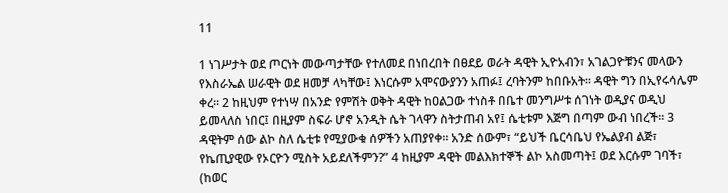11

1 ነገሥታት ወደ ጦርነት መውጣታቸው የተለመደ በነበረበት በፀደይ ወራት ዳዊት ኢዮአብን፣ አገልጋዮቹንና መላውን የእስራኤል ሠራዊት ወደ ዘመቻ ላካቸው፤ እነርሱም አሞናውያንን አጠፉ፤ ረባትንም ከበቡአት፡፡ ዳዊት ግን በኢየሩሳሌም ቀረ፡፡ 2 ከዚህም የተነሣ በአንድ የምሽት ወቅት ዳዊት ከዐልጋው ተነስቶ በቤተ መንግሥቱ ሰገነት ወዲያና ወዲህ ይመላለስ ነበር፤ በዚያም ስፍራ ሆኖ አንዲት ሴት ገላዋን ስትታጠብ አየ፤ ሴቲቱም እጅግ በጣም ውብ ነበረች፡፡ 3 ዳዊትም ሰው ልኮ ስለ ሴቲቱ የሚያውቁ ሰዎችን አጠያየቀ፡፡ አንድ ሰውም፣ “ይህች ቤርሳቤህ የኤልያብ ልጅ፣ የኬጢያዊው የኦርዮን ሚስት አይደለችምን?” 4 ከዚያም ዳዊት መልእክተኞች ልኮ አስመጣት፤ ወደ እርሱም ገባች፣ (ከወር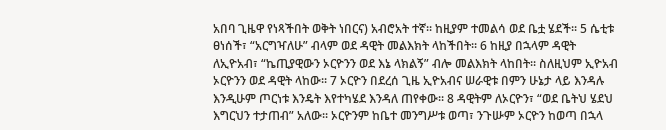አበባ ጊዜዋ የነጻችበት ወቅት ነበርና) አብሮአት ተኛ፡፡ ከዚያም ተመልሳ ወደ ቤቷ ሄደች፡፡ 5 ሴቲቱ ፀነሰች፣ “አርግዣለሁ” ብላም ወደ ዳዊት መልእክት ላከችበት፡፡ 6 ከዚያ በኋላም ዳዊት ለኢዮአብ፣ “ኬጢያዊውን ኦርዮንን ወደ እኔ ላክልኝ” ብሎ መልእክት ላከበት፡፡ ስለዚህም ኢዮአብ ኦርዮንን ወደ ዳዊት ላከው፡፡ 7 ኦርዮን በደረሰ ጊዜ ኢዮአብና ሠራዊቱ በምን ሁኔታ ላይ እንዳሉ እንዲሁም ጦርነቱ እንዴት እየተካሄደ እንዳለ ጠየቀው፡፡ 8 ዳዊትም ለኦርዮን፣ “ወደ ቤትህ ሄደህ እግርህን ተታጠብ” አለው፡፡ ኦርዮንም ከቤተ መንግሥቱ ወጣ፣ ንጉሡም ኦርዮን ከወጣ በኋላ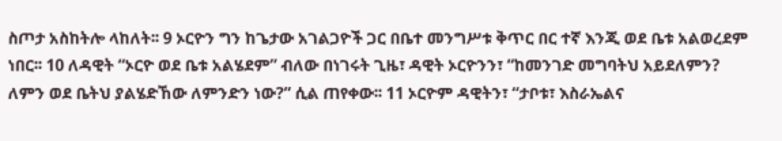ስጦታ አስከትሎ ላከለት፡፡ 9 ኦርዮን ግን ከጌታው አገልጋዮች ጋር በቤተ መንግሥቱ ቅጥር በር ተኛ እንጂ ወደ ቤቱ አልወረደም ነበር፡፡ 10 ለዳዊት “ኦርዮ ወደ ቤቱ አልሄደም” ብለው በነገሩት ጊዜ፣ ዳዊት ኦርዮንን፣ “ከመንገድ መግባትህ አይደለምን? ለምን ወደ ቤትህ ያልሄድኸው ለምንድን ነው?” ሲል ጠየቀው፡፡ 11 ኦርዮም ዳዊትን፣ “ታቦቱ፣ እስራኤልና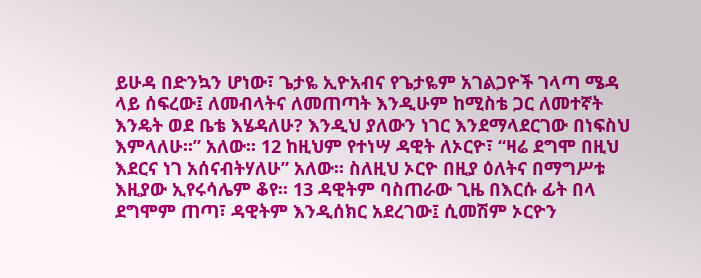ይሁዳ በድንኳን ሆነው፣ ጌታዬ ኢዮአብና የጌታዬም አገልጋዮች ገላጣ ሜዳ ላይ ሰፍረው፤ ለመብላትና ለመጠጣት እንዲሁም ከሚስቴ ጋር ለመተኛት እንዴት ወደ ቤቴ እሄዳለሁ? እንዲህ ያለውን ነገር እንደማላደርገው በነፍስህ እምላለሁ፡፡” አለው፡፡ 12 ከዚህም የተነሣ ዳዊት ለኦርዮ፣ “ዛሬ ደግሞ በዚህ እደርና ነገ አሰናብትሃለሁ” አለው፡፡ ስለዚህ ኦርዮ በዚያ ዕለትና በማግሥቱ እዚያው ኢየሩሳሌም ቆየ፡፡ 13 ዳዊትም ባስጠራው ጊዜ በእርሱ ፊት በላ ደግሞም ጠጣ፣ ዳዊትም እንዲሰክር አደረገው፤ ሲመሽም ኦርዮን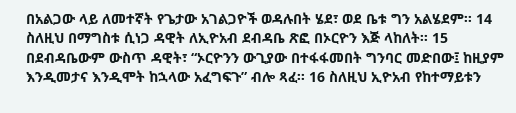በአልጋው ላይ ለመተኛት የጌታው አገልጋዮች ወዳሉበት ሄደ፣ ወደ ቤቱ ግን አልሄደም፡፡ 14 ስለዚህ በማግስቱ ሲነጋ ዳዊት ለኢዮአብ ደብዳቤ ጽፎ በኦርዮን እጅ ላከለት፡፡ 15 በደብዳቤውም ውስጥ ዳዊት፣ “ኦርዮንን ውጊያው በተፋፋመበት ግንባር መድበው፤ ከዚያም እንዲመታና እንዲሞት ከኋላው አፈግፍጉ” ብሎ ጻፈ፡፡ 16 ስለዚህ ኢዮአብ የከተማይቱን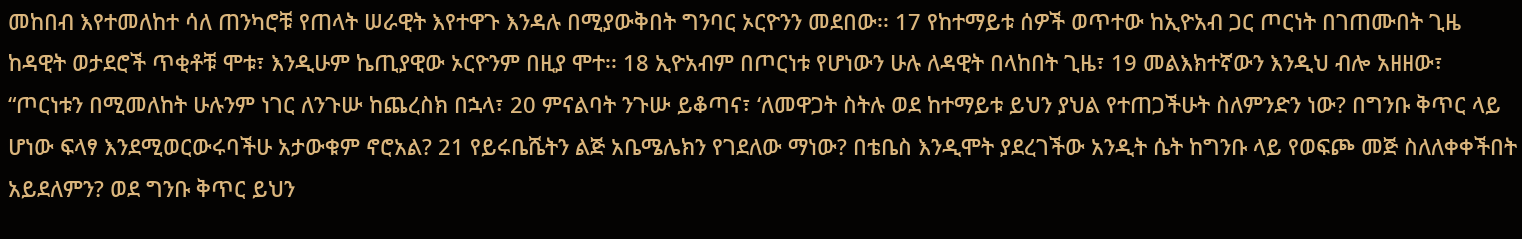መከበብ እየተመለከተ ሳለ ጠንካሮቹ የጠላት ሠራዊት እየተዋጉ እንዳሉ በሚያውቅበት ግንባር ኦርዮንን መደበው፡፡ 17 የከተማይቱ ሰዎች ወጥተው ከኢዮአብ ጋር ጦርነት በገጠሙበት ጊዜ ከዳዊት ወታደሮች ጥቂቶቹ ሞቱ፣ እንዲሁም ኬጢያዊው ኦርዮንም በዚያ ሞተ፡፡ 18 ኢዮአብም በጦርነቱ የሆነውን ሁሉ ለዳዊት በላከበት ጊዜ፣ 19 መልእክተኛውን እንዲህ ብሎ አዘዘው፣ “ጦርነቱን በሚመለከት ሁሉንም ነገር ለንጉሡ ከጨረስክ በኋላ፣ 20 ምናልባት ንጉሡ ይቆጣና፣ ‘ለመዋጋት ስትሉ ወደ ከተማይቱ ይህን ያህል የተጠጋችሁት ስለምንድን ነው? በግንቡ ቅጥር ላይ ሆነው ፍላፃ እንደሚወርውሩባችሁ አታውቁም ኖሮአል? 21 የይሩቤሼትን ልጅ አቤሜሌክን የገደለው ማነው? በቴቤስ እንዲሞት ያደረገችው አንዲት ሴት ከግንቡ ላይ የወፍጮ መጅ ስለለቀቀችበት አይደለምን? ወደ ግንቡ ቅጥር ይህን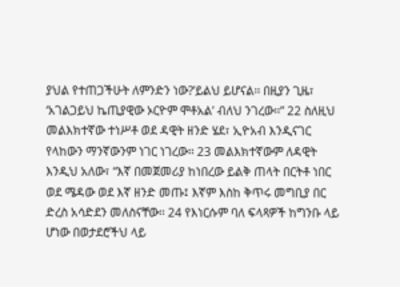ያህል የተጠጋችሁት ለምንድን ነው?’ይልህ ይሆናል፡፡ በዚያን ጊዜ፣ ‘አገልጋይህ ኬጢያዊው ኦርዮም ሞቶአል’ ብለህ ንገረው፡፡” 22 ስለዚህ መልእክተኛው ተነሥቶ ወደ ዳዊት ዘንድ ሄደ፣ ኢዮአብ እንዲናገር የላከውን ማንኛውንም ነገር ነገረው፡፡ 23 መልእክተኛውም ለዳዊት እንዲህ አለው፣ “እኛ በመጀመሪያ ከነበረው ይልቅ ጠላት በርትቶ ነበር ወደ ሜዳው ወደ እኛ ዘንድ መጡ፤ እኛም እስከ ቅጥሩ መግቢያ በር ድረስ አሳድደን መለስናቸው፡፡ 24 የእነርሱም ባለ ፍላጻዎች ከግንቡ ላይ ሆነው በወታደሮችህ ላይ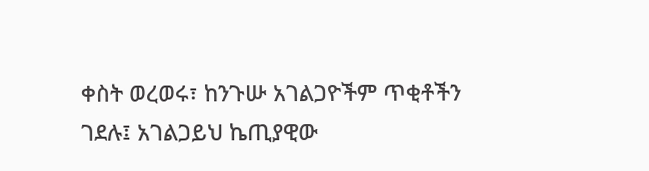ቀስት ወረወሩ፣ ከንጉሡ አገልጋዮችም ጥቂቶችን ገደሉ፤ አገልጋይህ ኬጢያዊው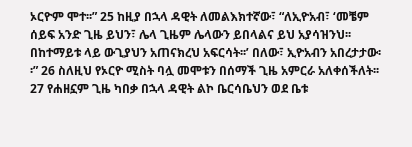ኦርዮም ሞተ፡፡” 25 ከዚያ በኋላ ዳዊት ለመልእክተኛው፣ “ለኢዮአብ፣ ‘መቼም ሰይፍ አንድ ጊዜ ይህን፣ ሌላ ጊዜም ሌላውን ይበላልና ይህ አያሳዝንህ፡፡ በከተማይቱ ላይ ውጊያህን አጠናክረህ አፍርሳት፡፡’ በለው፣ ኢዮአብን አበረታታው፡፡” 26 ስለዚህ የኦርዮ ሚስት ባሏ መሞቱን በሰማች ጊዜ አምርራ አለቀሰችለት፡፡ 27 የሐዘኗም ጊዜ ካበቃ በኋላ ዳዊት ልኮ ቤርሳቤህን ወደ ቤቱ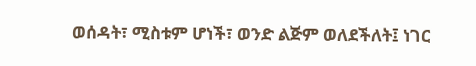ወሰዳት፣ ሚስቱም ሆነች፣ ወንድ ልጅም ወለደችለት፤ ነገር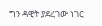ግን ዳዊት ያደረገው ነገር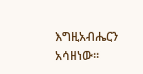እግዚአብሔርን አሳዘነው፡፡